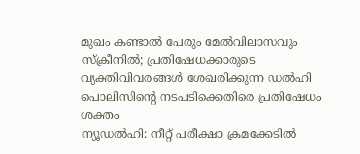മുഖം കണ്ടാൽ പേരും മേൽവിലാസവും സ്ക്രീനിൽ; പ്രതിഷേധക്കാരുടെ വ്യക്തിവിവരങ്ങൾ ശേഖരിക്കുന്ന ഡൽഹി പൊലിസിന്റെ നടപടിക്കെതിരെ പ്രതിഷേധം ശക്തം
ന്യൂഡൽഹി: നീറ്റ് പരീക്ഷാ ക്രമക്കേടിൽ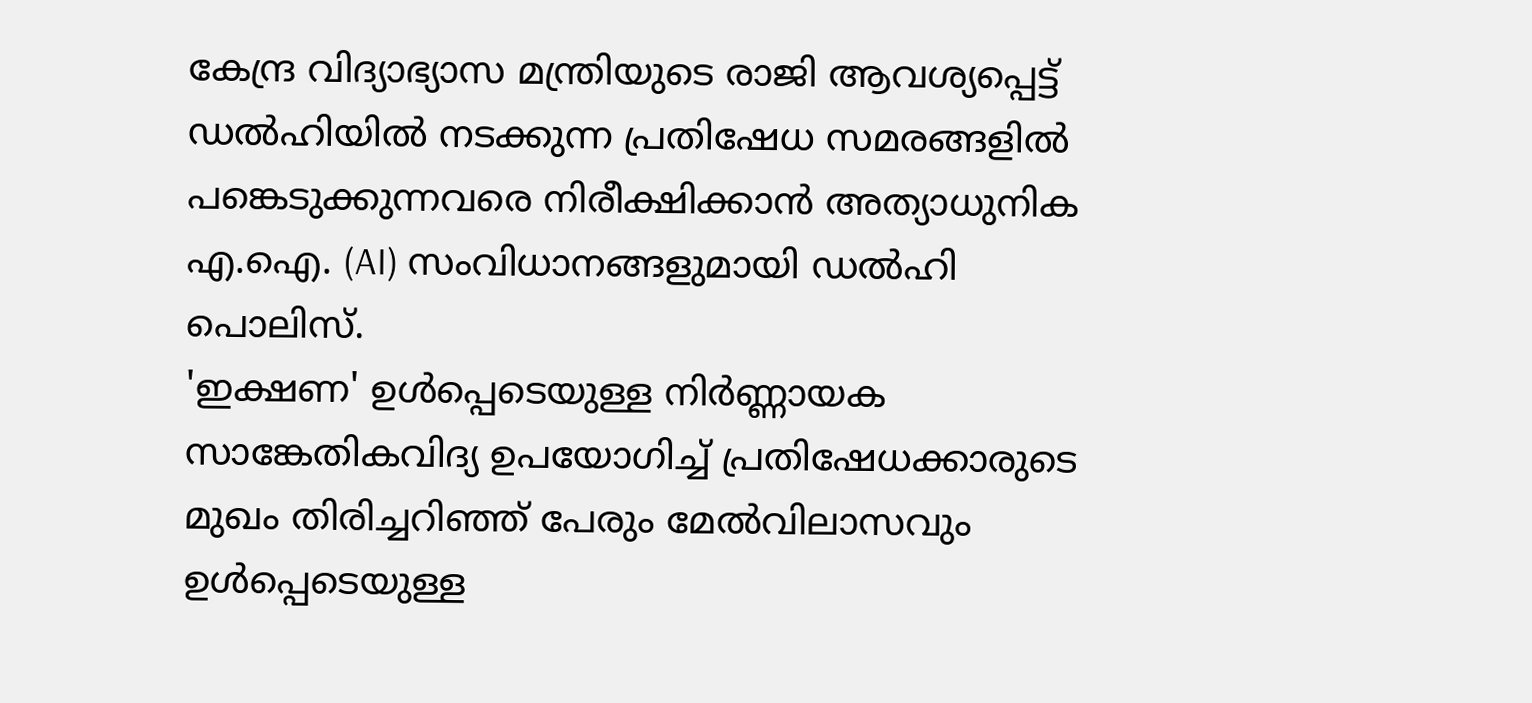കേന്ദ്ര വിദ്യാഭ്യാസ മന്ത്രിയുടെ രാജി ആവശ്യപ്പെട്ട് ഡൽഹിയിൽ നടക്കുന്ന പ്രതിഷേധ സമരങ്ങളിൽ പങ്കെടുക്കുന്നവരെ നിരീക്ഷിക്കാൻ അത്യാധുനിക എ.ഐ. (AI) സംവിധാനങ്ങളുമായി ഡൽഹി പൊലിസ്.
'ഇക്ഷണ' ഉൾപ്പെടെയുള്ള നിർണ്ണായക സാങ്കേതികവിദ്യ ഉപയോഗിച്ച് പ്രതിഷേധക്കാരുടെ മുഖം തിരിച്ചറിഞ്ഞ് പേരും മേൽവിലാസവും ഉൾപ്പെടെയുള്ള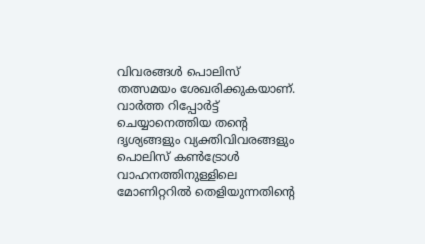വിവരങ്ങൾ പൊലിസ് തത്സമയം ശേഖരിക്കുകയാണ്. വാർത്ത റിപ്പോർട്ട് ചെയ്യാനെത്തിയ തന്റെ ദൃശ്യങ്ങളും വ്യക്തിവിവരങ്ങളും പൊലിസ് കൺട്രോൾ വാഹനത്തിനുള്ളിലെ മോണിറ്ററിൽ തെളിയുന്നതിന്റെ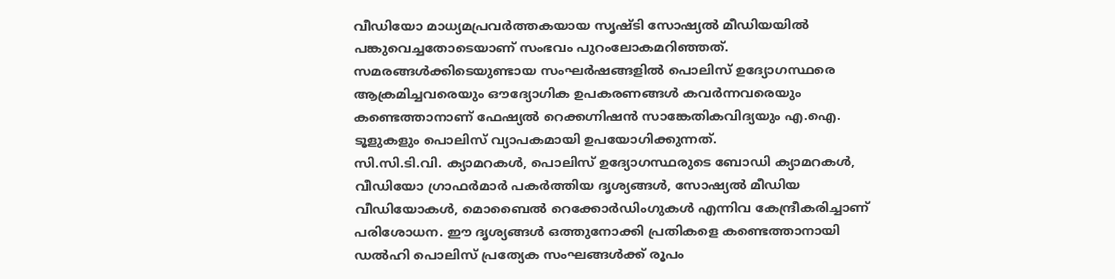വീഡിയോ മാധ്യമപ്രവർത്തകയായ സൃഷ്ടി സോഷ്യൽ മീഡിയയിൽ പങ്കുവെച്ചതോടെയാണ് സംഭവം പുറംലോകമറിഞ്ഞത്.
സമരങ്ങൾക്കിടെയുണ്ടായ സംഘർഷങ്ങളിൽ പൊലിസ് ഉദ്യോഗസ്ഥരെ ആക്രമിച്ചവരെയും ഔദ്യോഗിക ഉപകരണങ്ങൾ കവർന്നവരെയും കണ്ടെത്താനാണ് ഫേഷ്യൽ റെക്കഗ്നിഷൻ സാങ്കേതികവിദ്യയും എ.ഐ. ടൂളുകളും പൊലിസ് വ്യാപകമായി ഉപയോഗിക്കുന്നത്.
സി.സി.ടി.വി. ക്യാമറകൾ, പൊലിസ് ഉദ്യോഗസ്ഥരുടെ ബോഡി ക്യാമറകൾ, വീഡിയോ ഗ്രാഫർമാർ പകർത്തിയ ദൃശ്യങ്ങൾ, സോഷ്യൽ മീഡിയ വീഡിയോകൾ, മൊബൈൽ റെക്കോർഡിംഗുകൾ എന്നിവ കേന്ദ്രീകരിച്ചാണ് പരിശോധന. ഈ ദൃശ്യങ്ങൾ ഒത്തുനോക്കി പ്രതികളെ കണ്ടെത്താനായി ഡൽഹി പൊലിസ് പ്രത്യേക സംഘങ്ങൾക്ക് രൂപം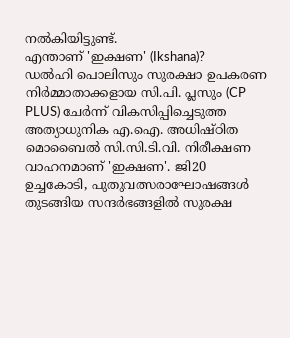നൽകിയിട്ടുണ്ട്.
എന്താണ് 'ഇക്ഷണ' (Ikshana)?
ഡൽഹി പൊലിസും സുരക്ഷാ ഉപകരണ നിർമ്മാതാക്കളായ സി.പി. പ്ലസും (CP PLUS) ചേർന്ന് വികസിപ്പിച്ചെടുത്ത അത്യാധുനിക എ.ഐ. അധിഷ്ഠിത മൊബൈൽ സി.സി.ടി.വി. നിരീക്ഷണ വാഹനമാണ് 'ഇക്ഷണ'. ജി20 ഉച്ചകോടി, പുതുവത്സരാഘോഷങ്ങൾ തുടങ്ങിയ സന്ദർഭങ്ങളിൽ സുരക്ഷ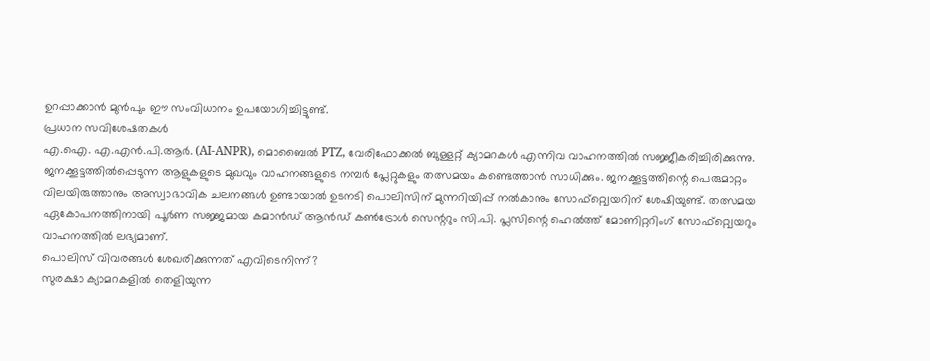ഉറപ്പാക്കാൻ മുൻപും ഈ സംവിധാനം ഉപയോഗിച്ചിട്ടുണ്ട്.
പ്രധാന സവിശേഷതകൾ
എ.ഐ. എ.എൻ.പി.ആർ. (AI-ANPR), മൊബൈൽ PTZ, വേരിഫോക്കൽ ബുള്ളറ്റ് ക്യാമറകൾ എന്നിവ വാഹനത്തിൽ സജ്ജീകരിച്ചിരിക്കുന്നു.
ജനക്കൂട്ടത്തിൽപ്പെടുന്ന ആളുകളുടെ മുഖവും വാഹനങ്ങളുടെ നമ്പർ പ്ലേറ്റുകളും തത്സമയം കണ്ടെത്താൻ സാധിക്കും. ജനക്കൂട്ടത്തിന്റെ പെരുമാറ്റം വിലയിരുത്താനും അസ്വാഭാവിക ചലനങ്ങൾ ഉണ്ടായാൽ ഉടനടി പൊലിസിന് മുന്നറിയിപ്പ് നൽകാനും സോഫ്റ്റ്വെയറിന് ശേഷിയുണ്ട്. തത്സമയ ഏകോപനത്തിനായി പൂർണ സജ്ജമായ കമാൻഡ് ആൻഡ് കൺട്രോൾ സെന്ററും സി.പി. പ്ലസിന്റെ ഹെൽത്ത് മോണിറ്ററിംഗ് സോഫ്റ്റ്വെയറും വാഹനത്തിൽ ലഭ്യമാണ്.
പൊലിസ് വിവരങ്ങൾ ശേഖരിക്കുന്നത് എവിടെനിന്ന്?
സുരക്ഷാ ക്യാമറകളിൽ തെളിയുന്ന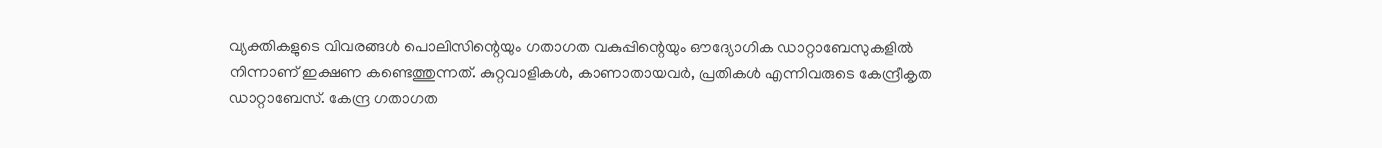വ്യക്തികളുടെ വിവരങ്ങൾ പൊലിസിന്റെയും ഗതാഗത വകുപ്പിന്റെയും ഔദ്യോഗിക ഡാറ്റാബേസുകളിൽ നിന്നാണ് ഇക്ഷണ കണ്ടെത്തുന്നത്. കുറ്റവാളികൾ, കാണാതായവർ, പ്രതികൾ എന്നിവരുടെ കേന്ദ്രീകൃത ഡാറ്റാബേസ്. കേന്ദ്ര ഗതാഗത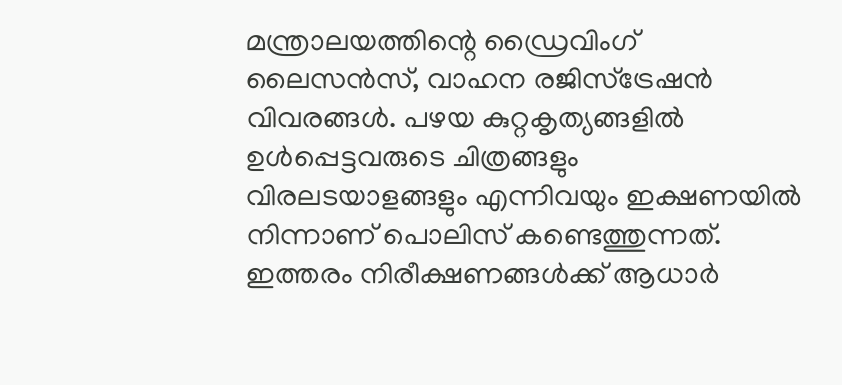മന്ത്രാലയത്തിന്റെ ഡ്രൈവിംഗ് ലൈസൻസ്, വാഹന രജിസ്ട്രേഷൻ വിവരങ്ങൾ. പഴയ കുറ്റകൃത്യങ്ങളിൽ ഉൾപ്പെട്ടവരുടെ ചിത്രങ്ങളും വിരലടയാളങ്ങളും എന്നിവയും ഇക്ഷണയിൽ നിന്നാണ് പൊലിസ് കണ്ടെത്തുന്നത്.
ഇത്തരം നിരീക്ഷണങ്ങൾക്ക് ആധാർ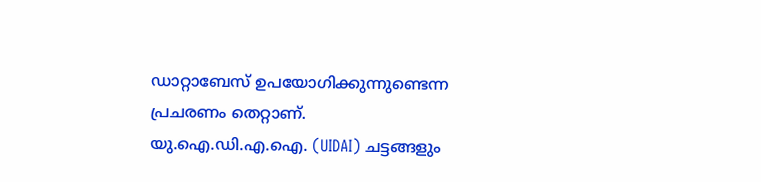ഡാറ്റാബേസ് ഉപയോഗിക്കുന്നുണ്ടെന്ന പ്രചരണം തെറ്റാണ്. യു.ഐ.ഡി.എ.ഐ. (UIDAI) ചട്ടങ്ങളും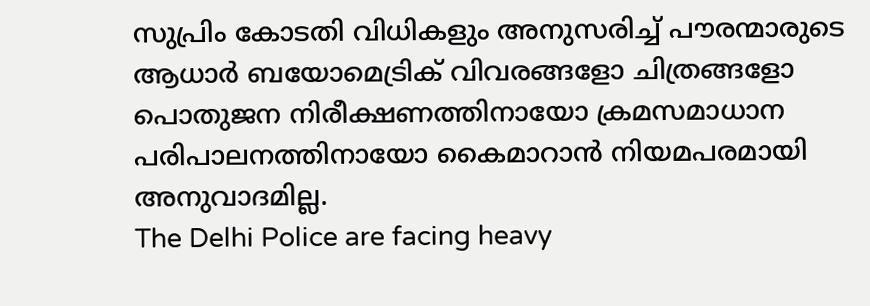സുപ്രിം കോടതി വിധികളും അനുസരിച്ച് പൗരന്മാരുടെ ആധാർ ബയോമെട്രിക് വിവരങ്ങളോ ചിത്രങ്ങളോ പൊതുജന നിരീക്ഷണത്തിനായോ ക്രമസമാധാന പരിപാലനത്തിനായോ കൈമാറാൻ നിയമപരമായി അനുവാദമില്ല.
The Delhi Police are facing heavy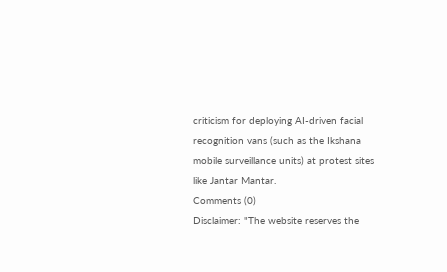criticism for deploying AI-driven facial recognition vans (such as the Ikshana mobile surveillance units) at protest sites like Jantar Mantar.
Comments (0)
Disclaimer: "The website reserves the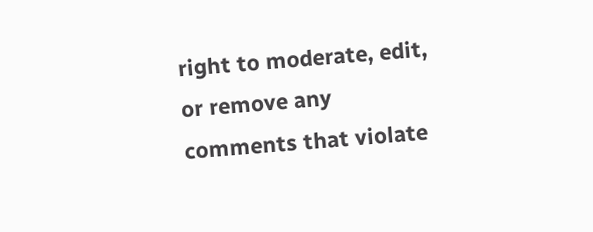right to moderate, edit, or remove any comments that violate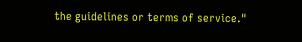the guidelines or terms of service."